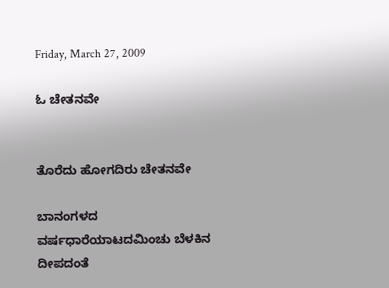Friday, March 27, 2009

ಓ ಚೇತನವೇ


ತೊರೆದು ಹೋಗದಿರು ಚೇತನವೇ

ಬಾನಂಗಳದ ವರ್ಷಧಾರೆಯಾಟದಮಿಂಚು ಬೆಳಕಿನ ದೀಪದಂತೆ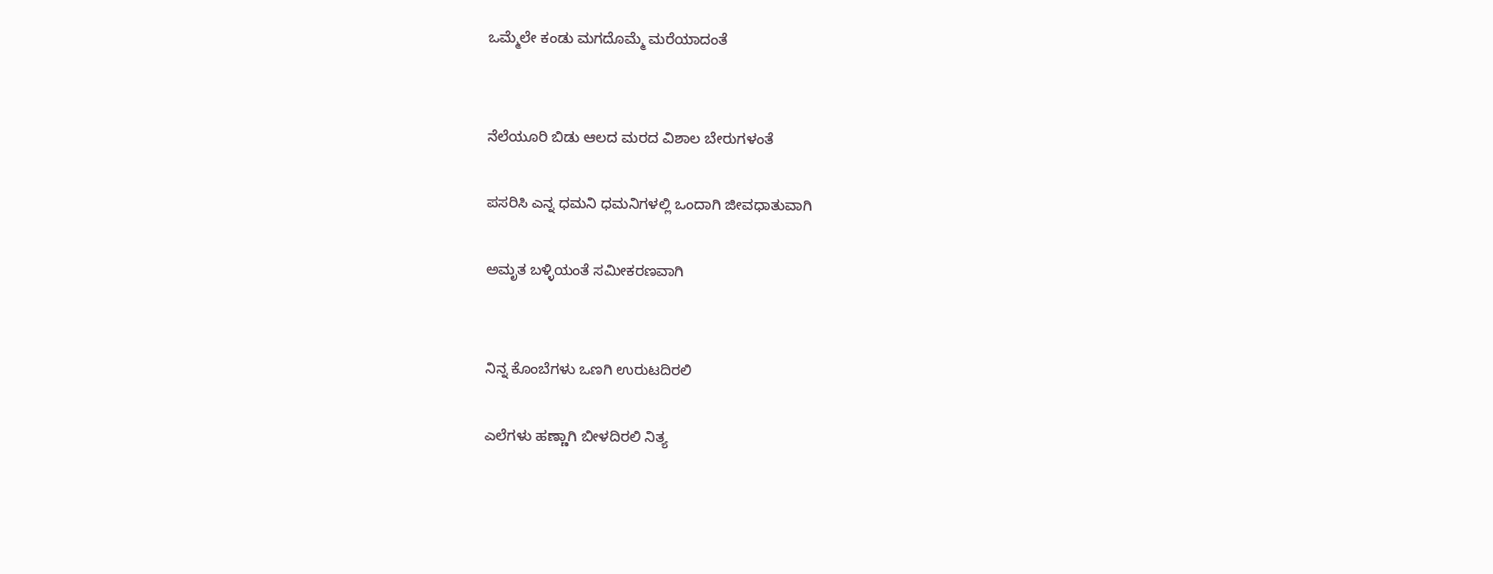ಒಮ್ಮೆಲೇ ಕಂಡು ಮಗದೊಮ್ಮೆ ಮರೆಯಾದಂತೆ


ನೆಲೆಯೂರಿ ಬಿಡು ಆಲದ ಮರದ ವಿಶಾಲ ಬೇರುಗಳಂತೆ

ಪಸರಿಸಿ ಎನ್ನ ಧಮನಿ ಧಮನಿಗಳಲ್ಲಿ ಒಂದಾಗಿ ಜೀವಧಾತುವಾಗಿ

ಅಮೃತ ಬಳ್ಳಿಯಂತೆ ಸಮೀಕರಣವಾಗಿ


ನಿನ್ನ ಕೊಂಬೆಗಳು ಒಣಗಿ ಉರುಟದಿರಲಿ

ಎಲೆಗಳು ಹಣ್ಣಾಗಿ ಬೀಳದಿರಲಿ ನಿತ್ಯ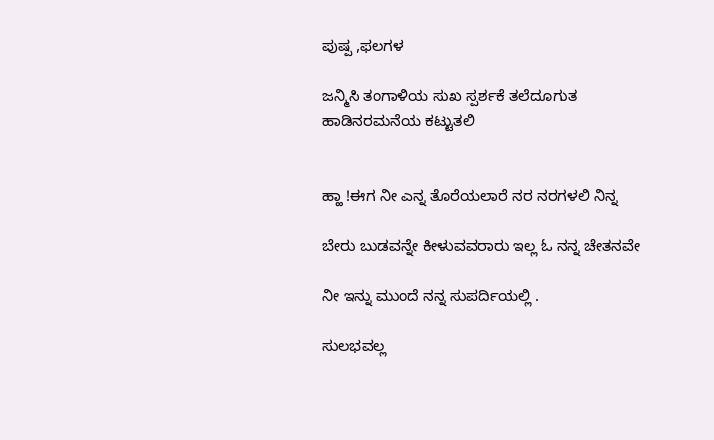ಪುಷ್ಪ ,ಫಲಗಳ

ಜನ್ಮಿಸಿ ತಂಗಾಳಿಯ ಸುಖ ಸ್ಪರ್ಶಕೆ ತಲೆದೂಗುತ ಹಾಡಿನರಮನೆಯ ಕಟ್ಟುತಲಿ


ಹ್ಹಾ !ಈಗ ನೀ ಎನ್ನ ತೊರೆಯಲಾರೆ ನರ ನರಗಳಲಿ ನಿನ್ನ

ಬೇರು ಬುಡವನ್ನೇ ಕೀಳುವವರಾರು ಇಲ್ಲ ಓ ನನ್ನ ಚೇತನವೇ

ನೀ ಇನ್ನು ಮುಂದೆ ನನ್ನ ಸುಪರ್ದಿಯಲ್ಲಿ .

ಸುಲಭವಲ್ಲ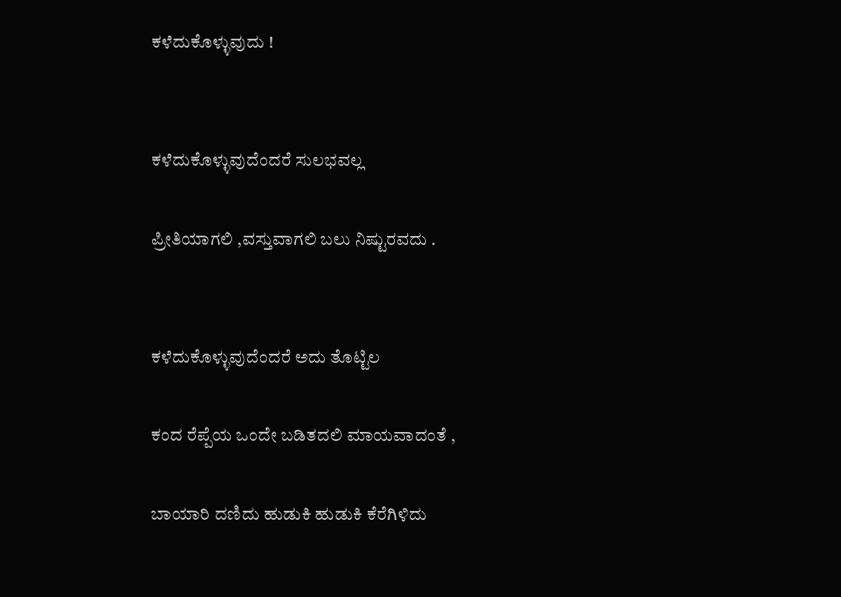ಕಳೆದುಕೊಳ್ಳುವುದು !


ಕಳೆದುಕೊಳ್ಳುವುದೆಂದರೆ ಸುಲಭವಲ್ಲ

ಪ್ರೀತಿಯಾಗಲಿ ,ವಸ್ತುವಾಗಲಿ ಬಲು ನಿಷ್ಟುರವದು .


ಕಳೆದುಕೊಳ್ಳುವುದೆಂದರೆ ಅದು ತೊಟ್ಟಿಲ

ಕಂದ ರೆಪ್ಪೆಯ ಒಂದೇ ಬಡಿತದಲಿ ಮಾಯವಾದಂತೆ ,

ಬಾಯಾರಿ ದಣಿದು ಹುಡುಕಿ ಹುಡುಕಿ ಕೆರೆಗಿಳಿದು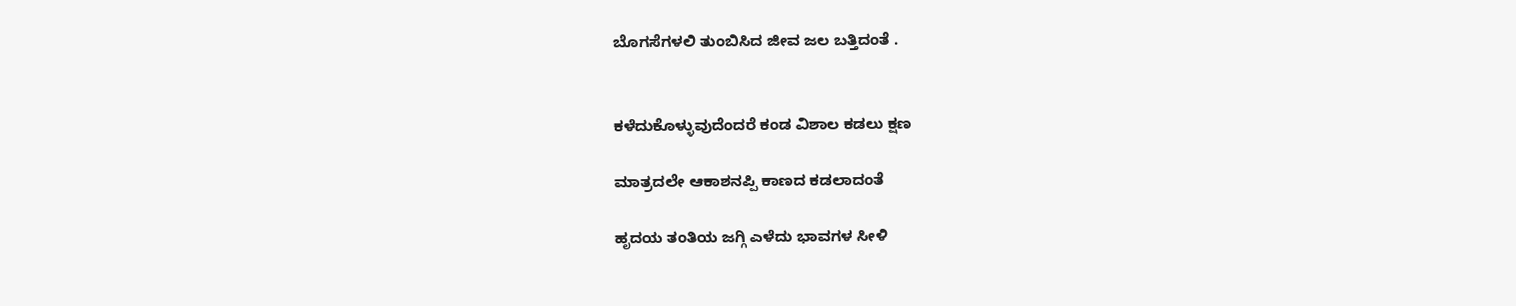ಬೊಗಸೆಗಳಲಿ ತುಂಬಿಸಿದ ಜೀವ ಜಲ ಬತ್ತಿದಂತೆ .


ಕಳೆದುಕೊಳ್ಳುವುದೆಂದರೆ ಕಂಡ ವಿಶಾಲ ಕಡಲು ಕ್ಷಣ

ಮಾತ್ರದಲೇ ಆಕಾಶನಪ್ಪಿ ಕಾಣದ ಕಡಲಾದಂತೆ

ಹೃದಯ ತಂತಿಯ ಜಗ್ಗಿ ಎಳೆದು ಭಾವಗಳ ಸೀಳಿ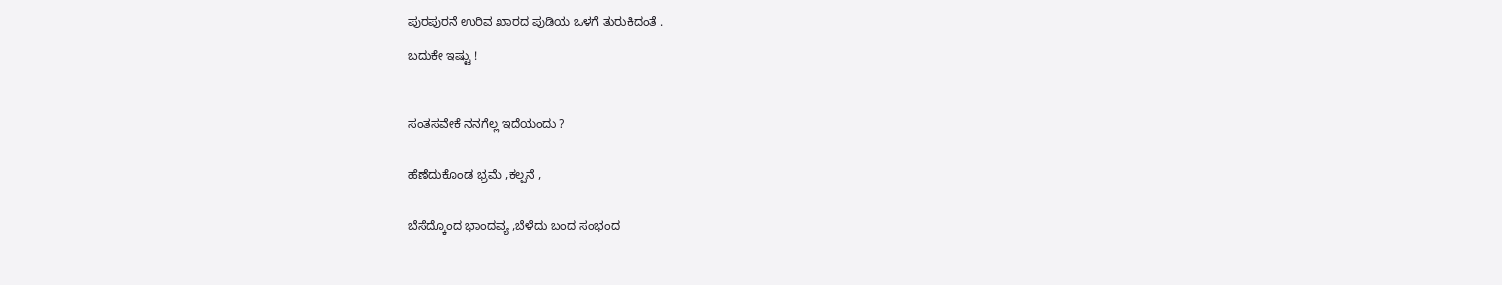ಪುರಪುರನೆ ಉರಿವ ಖಾರದ ಪುಡಿಯ ಒಳಗೆ ತುರುಕಿದಂತೆ .

ಬದುಕೇ ಇಷ್ಟು !



ಸಂತಸವೇಕೆ ನನಗೆಲ್ಲ ಇದೆಯಂದು ?


ಹೆಣೆದುಕೊಂಡ ಭ್ರಮೆ ,ಕಲ್ಪನೆ ,


ಬೆಸೆದ್ಕೊಂದ ಭಾಂದವ್ಯ ,ಬೆಳೆದು ಬಂದ ಸಂಭಂದ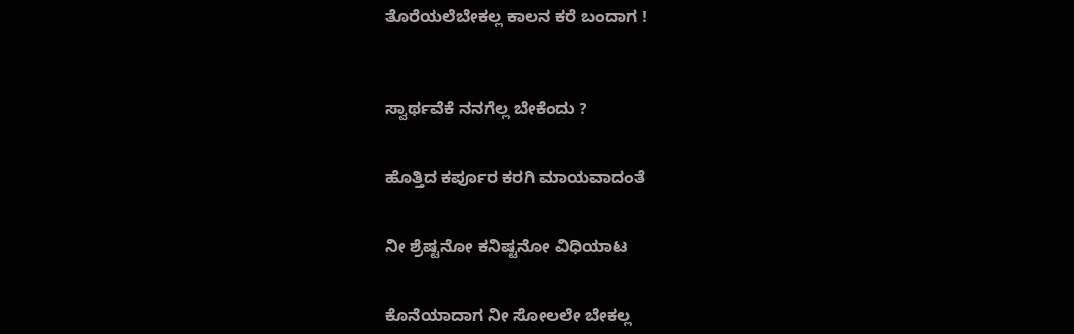ತೊರೆಯಲೆಬೇಕಲ್ಲ ಕಾಲನ ಕರೆ ಬಂದಾಗ !



ಸ್ವಾರ್ಥವೆಕೆ ನನಗೆಲ್ಲ ಬೇಕೆಂದು ?


ಹೊತ್ತಿದ ಕರ್ಪೂರ ಕರಗಿ ಮಾಯವಾದಂತೆ


ನೀ ಶ್ರೆಷ್ಟನೋ ಕನಿಷ್ಟನೋ ವಿಧಿಯಾಟ


ಕೊನೆಯಾದಾಗ ನೀ ಸೋಲಲೇ ಬೇಕಲ್ಲ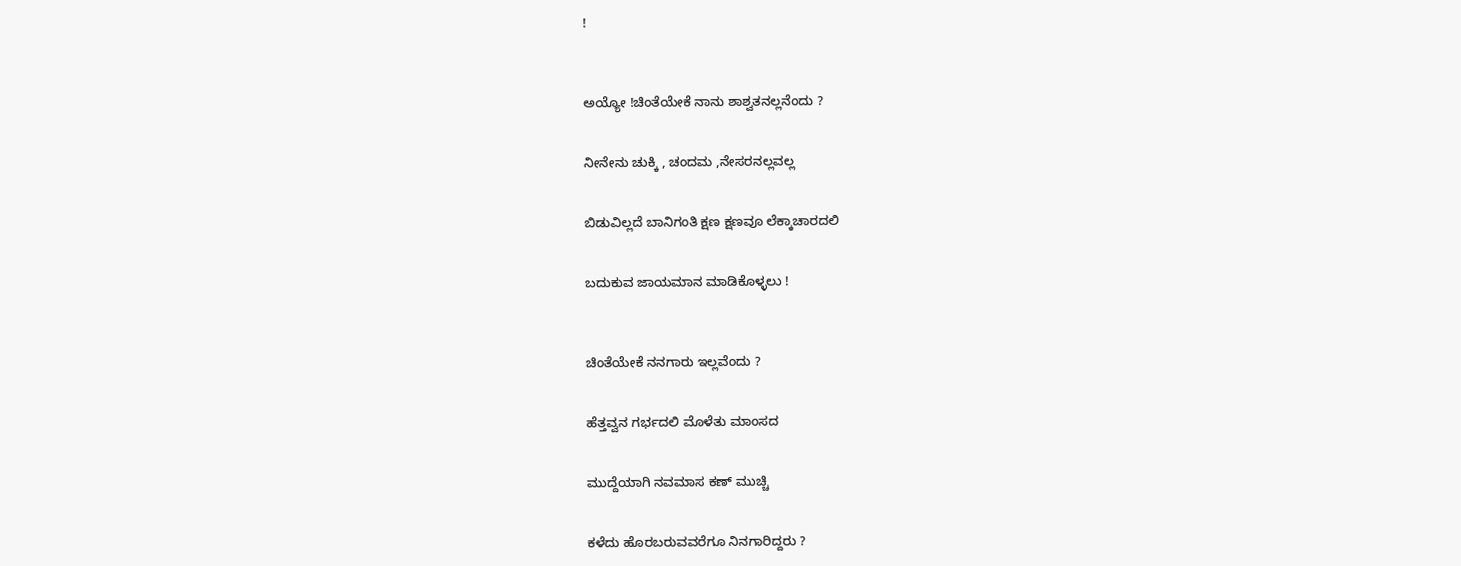!



ಅಯ್ಯೋ !ಚಿಂತೆಯೇಕೆ ನಾನು ಶಾಶ್ವತನಲ್ಲನೆಂದು ?


ನೀನೇನು ಚುಕ್ಕಿ , ಚಂದಮ ,ನೇಸರನಲ್ಲವಲ್ಲ


ಬಿಡುವಿಲ್ಲದೆ ಬಾನಿಗಂತಿ ಕ್ಷಣ ಕ್ಷಣವೂ ಲೆಕ್ಕಾಚಾರದಲಿ


ಬದುಕುವ ಜಾಯಮಾನ ಮಾಡಿಕೊಳ್ಳಲು !



ಚಿಂತೆಯೇಕೆ ನನಗಾರು ಇಲ್ಲವೆಂದು ?


ಹೆತ್ತವ್ವನ ಗರ್ಭದಲಿ ಮೊಳೆತು ಮಾಂಸದ


ಮುದ್ದೆಯಾಗಿ ನವಮಾಸ ಕಣ್ ಮುಚ್ಚಿ


ಕಳೆದು ಹೊರಬರುವವರೆಗೂ ನಿನಗಾರಿದ್ದರು ?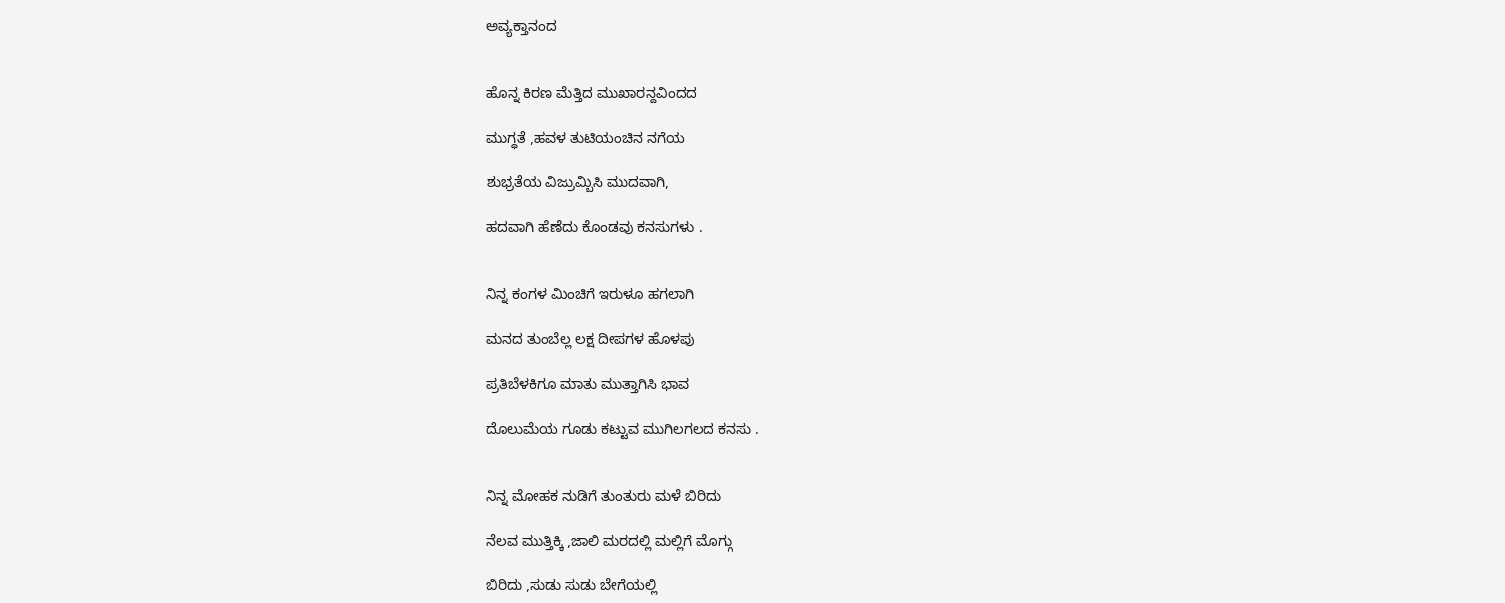ಅವ್ಯಕ್ತಾನಂದ


ಹೊನ್ನ ಕಿರಣ ಮೆತ್ತಿದ ಮುಖಾರನ್ದವಿಂದದ

ಮುಗ್ಧತೆ ,ಹವಳ ತುಟಿಯಂಚಿನ ನಗೆಯ

ಶುಭ್ರತೆಯ ವಿಜ್ರುಮ್ಬಿಸಿ ಮುದವಾಗಿ,

ಹದವಾಗಿ ಹೆಣೆದು ಕೊಂಡವು ಕನಸುಗಳು .


ನಿನ್ನ ಕಂಗಳ ಮಿಂಚಿಗೆ ಇರುಳೂ ಹಗಲಾಗಿ

ಮನದ ತುಂಬೆಲ್ಲ ಲಕ್ಷ ದೀಪಗಳ ಹೊಳಪು

ಪ್ರತಿಬೆಳಕಿಗೂ ಮಾತು ಮುತ್ತಾಗಿಸಿ ಭಾವ

ದೊಲುಮೆಯ ಗೂಡು ಕಟ್ಟುವ ಮುಗಿಲಗಲದ ಕನಸು .


ನಿನ್ನ ಮೋಹಕ ನುಡಿಗೆ ತುಂತುರು ಮಳೆ ಬಿರಿದು

ನೆಲವ ಮುತ್ತಿಕ್ಕಿ ,ಜಾಲಿ ಮರದಲ್ಲಿ ಮಲ್ಲಿಗೆ ಮೊಗ್ಗು

ಬಿರಿದು ,ಸುಡು ಸುಡು ಬೇಗೆಯಲ್ಲಿ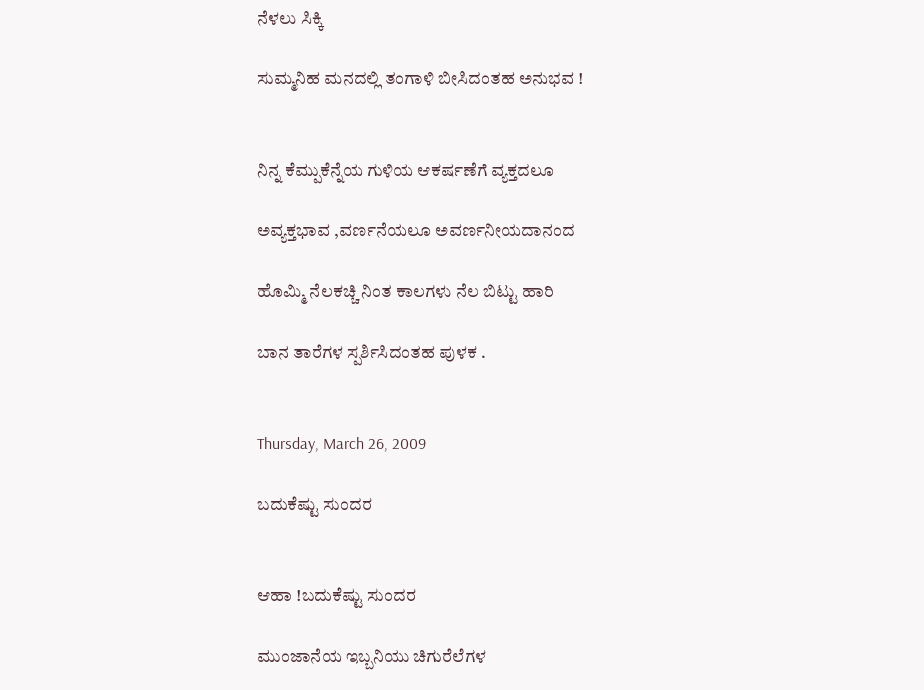ನೆಳಲು ಸಿಕ್ಕಿ

ಸುಮ್ಮನಿಹ ಮನದಲ್ಲಿ ತಂಗಾಳಿ ಬೀಸಿದಂತಹ ಅನುಭವ !


ನಿನ್ನ ಕೆಮ್ಪುಕೆನ್ನೆಯ ಗುಳಿಯ ಆಕರ್ಷಣೆಗೆ ವ್ಯಕ್ತದಲೂ

ಅವ್ಯಕ್ತಭಾವ ,ವರ್ಣನೆಯಲೂ ಅವರ್ಣನೀಯದಾನಂದ

ಹೊಮ್ಮಿ ನೆಲಕಚ್ಚಿ ನಿಂತ ಕಾಲಗಳು ನೆಲ ಬಿಟ್ಟು ಹಾರಿ

ಬಾನ ತಾರೆಗಳ ಸ್ಪರ್ಶಿಸಿದಂತಹ ಪುಳಕ .


Thursday, March 26, 2009

ಬದುಕೆಷ್ಟು ಸುಂದರ


ಆಹಾ !ಬದುಕೆಷ್ಟು ಸುಂದರ

ಮುಂಜಾನೆಯ ಇಬ್ಬನಿಯು ಚಿಗುರೆಲೆಗಳ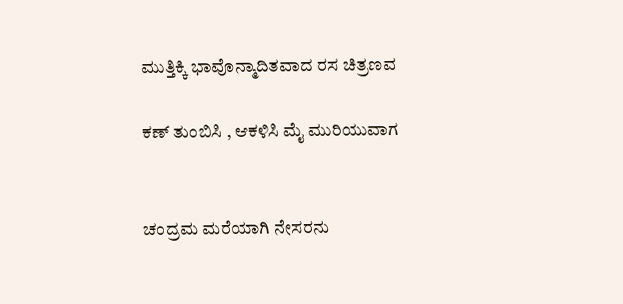ಮುತ್ತಿಕ್ಕಿ ಭಾವೊನ್ಮಾದಿತವಾದ ರಸ ಚಿತ್ರಣವ

ಕಣ್ ತುಂಬಿಸಿ , ಆಕಳಿಸಿ ಮೈ ಮುರಿಯುವಾಗ


ಚಂದ್ರಮ ಮರೆಯಾಗಿ ನೇಸರನು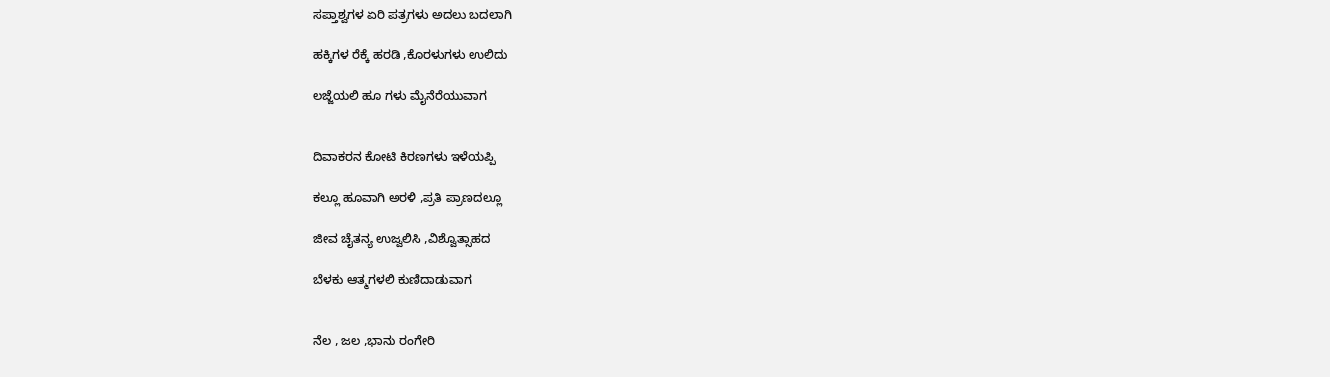ಸಪ್ತಾಶ್ವಗಳ ಏರಿ ಪತ್ರಗಳು ಅದಲು ಬದಲಾಗಿ

ಹಕ್ಕಿಗಳ ರೆಕ್ಕೆ ಹರಡಿ ,ಕೊರಳುಗಳು ಉಲಿದು

ಲಜ್ಜೆಯಲಿ ಹೂ ಗಳು ಮೈನೆರೆಯುವಾಗ


ದಿವಾಕರನ ಕೋಟಿ ಕಿರಣಗಳು ಇಳೆಯಪ್ಪಿ

ಕಲ್ಲೂ ಹೂವಾಗಿ ಅರಳಿ ,ಪ್ರತಿ ಪ್ರಾಣದಲ್ಲೂ

ಜೀವ ಚೈತನ್ಯ ಉಜ್ವಲಿಸಿ ,ವಿಶ್ವೊತ್ಸಾಹದ

ಬೆಳಕು ಆತ್ಮಗಳಲಿ ಕುಣಿದಾಡುವಾಗ


ನೆಲ , ಜಲ ,ಭಾನು ರಂಗೇರಿ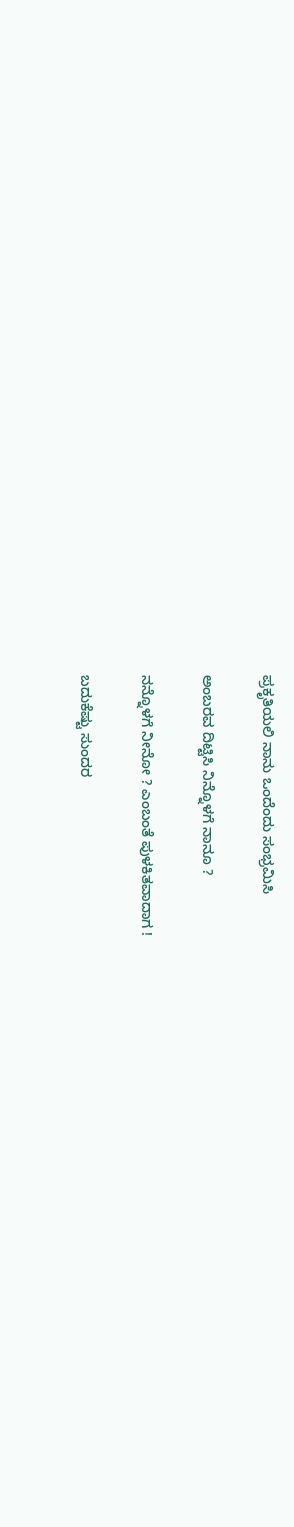ಪ್ರಕೃತಿಯಲಿ ನಾನು ಒಂದೆಂದು ಸಂಭ್ರಮಿಸಿ

ಅಂಬರವ ದಿಟ್ಟಿಸಿ ನಿನ್ನೊಳಗೆ ನಾನೂ ?

ನನ್ನೊಳಗೆ ನೀನೋ ? ಎಂಬಂತೆ ಪುಳಕಿತವಾದಾಗ !

ಬದುಕೆಷ್ಟು ಸುಂದರ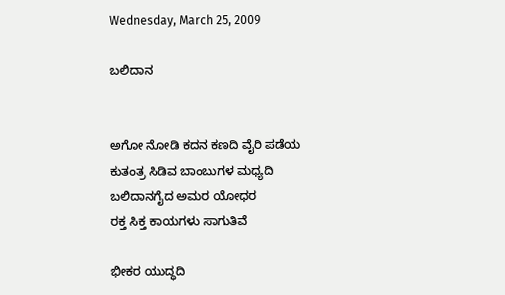Wednesday, March 25, 2009

ಬಲಿದಾನ


ಅಗೋ ನೋಡಿ ಕದನ ಕಣದಿ ವೈರಿ ಪಡೆಯ
ಕುತಂತ್ರ ಸಿಡಿವ ಬಾಂಬುಗಳ ಮಧ್ಯದಿ
ಬಲಿದಾನಗೈದ ಅಮರ ಯೋಧರ
ರಕ್ತ ಸಿಕ್ತ ಕಾಯಗಳು ಸಾಗುತಿವೆ

ಭೀಕರ ಯುದ್ಧದಿ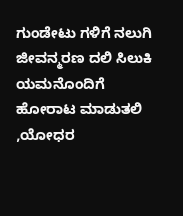ಗುಂಡೇಟು ಗಳಿಗೆ ನಲುಗಿ
ಜೀವನ್ಮರಣ ದಲಿ ಸಿಲುಕಿ ಯಮನೊಂದಿಗೆ
ಹೋರಾಟ ಮಾಡುತಲಿ ,ಯೋಧರ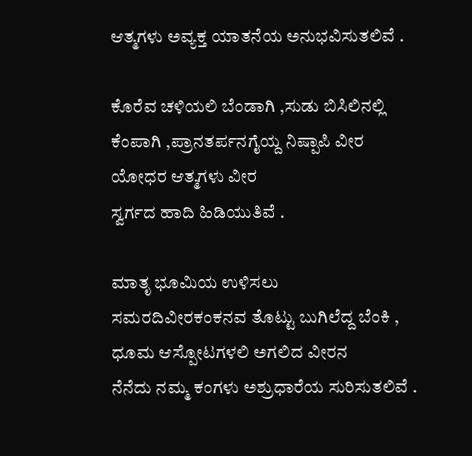ಆತ್ಮಗಳು ಅವ್ಯಕ್ತ ಯಾತನೆಯ ಅನುಭವಿಸುತಲಿವೆ .

ಕೊರೆವ ಚಳಿಯಲಿ ಬೆಂಡಾಗಿ ,ಸುಡು ಬಿಸಿಲಿನಲ್ಲಿ
ಕೆಂಪಾಗಿ ,ಪ್ರಾನತರ್ಪನಗೈಯ್ದ ನಿಷ್ಪಾಪಿ ವೀರ
ಯೋಧರ ಆತ್ಮಗಳು ವೀರ
ಸ್ವರ್ಗದ ಹಾದಿ ಹಿಡಿಯುತಿವೆ .

ಮಾತೃ ಭೂಮಿಯ ಉಳಿಸಲು
ಸಮರದಿವೀರಕಂಕನವ ತೊಟ್ಟು ಬುಗಿಲೆದ್ದ ಬೆಂಕಿ ,
ಧೂಮ ಆಸ್ಪೋಟಗಳಲಿ ಅಗಲಿದ ವೀರನ
ನೆನೆದು ನಮ್ಮ ಕಂಗಳು ಅಶ್ರುಧಾರೆಯ ಸುರಿಸುತಲಿವೆ .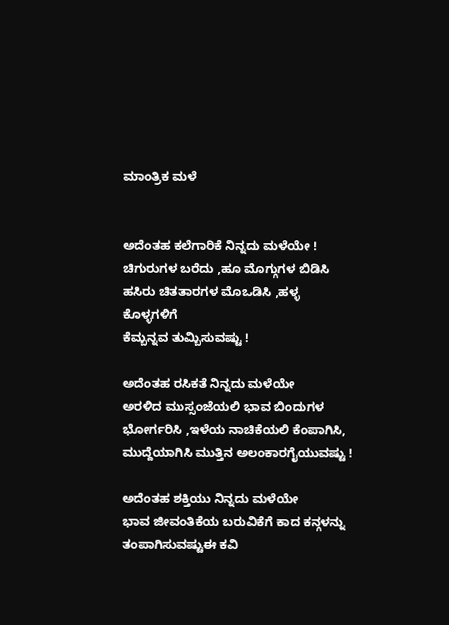ಮಾಂತ್ರಿಕ ಮಳೆ


ಅದೆಂತಹ ಕಲೆಗಾರಿಕೆ ನಿನ್ನದು ಮಳೆಯೇ !
ಚಿಗುರುಗಳ ಬರೆದು ,ಹೂ ಮೊಗ್ಗುಗಳ ಬಿಡಿಸಿ
ಹಸಿರು ಚಿತತಾರಗಳ ಮೊಒಡಿಸಿ ,ಹಳ್ಳ ಕೊಳ್ಳಗಳಿಗೆ
ಕೆಮ್ಬನ್ನವ ತುಮ್ಬಿಸುವಷ್ಟು !

ಅದೆಂತಹ ರಸಿಕತೆ ನಿನ್ನದು ಮಳೆಯೇ
ಅರಳಿದ ಮುಸ್ಸಂಜೆಯಲಿ ಭಾವ ಬಿಂದುಗಳ
ಭೋರ್ಗರಿಸಿ ,ಇಳೆಯ ನಾಚಿಕೆಯಲಿ ಕೆಂಪಾಗಿಸಿ,
ಮುದ್ದೆಯಾಗಿಸಿ ಮುತ್ತಿನ ಅಲಂಕಾರಗೈಯುವಷ್ಟು !

ಅದೆಂತಹ ಶಕ್ತಿಯು ನಿನ್ನದು ಮಳೆಯೇ
ಭಾವ ಜೀವಂತಿಕೆಯ ಬರುವಿಕೆಗೆ ಕಾದ ಕನ್ಗಳನ್ನು
ತಂಪಾಗಿಸುವಷ್ಟುಈ ಕವಿ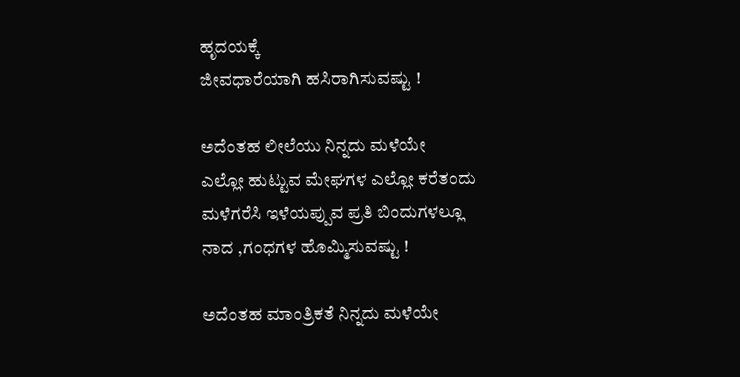ಹೃದಯಕ್ಕೆ
ಜೀವಧಾರೆಯಾಗಿ ಹಸಿರಾಗಿಸುವಷ್ಟು !

ಅದೆಂತಹ ಲೀಲೆಯು ನಿನ್ನದು ಮಳೆಯೇ
ಎಲ್ಲೋ ಹುಟ್ಟುವ ಮೇಘಗಳ ಎಲ್ಲೋ ಕರೆತಂದು
ಮಳೆಗರೆಸಿ ಇಳೆಯಪ್ಪುವ ಪ್ರತಿ ಬಿಂದುಗಳಲ್ಲೂ
ನಾದ ,ಗಂಧಗಳ ಹೊಮ್ಮಿಸುವಷ್ಟು !

ಅದೆಂತಹ ಮಾಂತ್ರಿಕತೆ ನಿನ್ನದು ಮಳೆಯೇ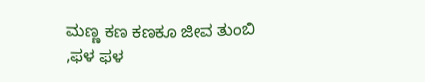ಮಣ್ಣ ಕಣ ಕಣಕೂ ಜೀವ ತುಂಬಿ ,ಫಳ ಫಳ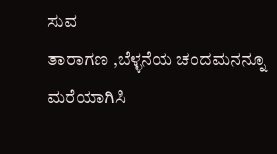ಸುವ
ತಾರಾಗಣ ,ಬೆಳ್ಳನೆಯ ಚಂದಮನನ್ನೂ ಮರೆಯಾಗಿಸಿ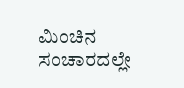ಮಿಂಚಿನ ಸಂಚಾರದಲ್ಲೇ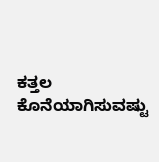ಕತ್ತಲ ಕೊನೆಯಾಗಿಸುವಷ್ಟು